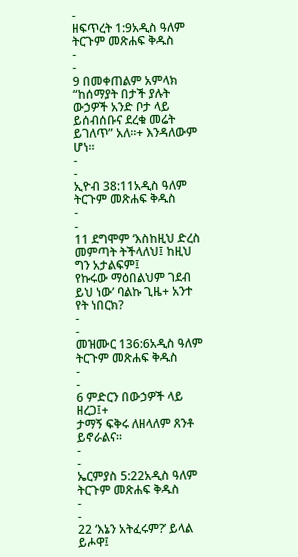-
ዘፍጥረት 1:9አዲስ ዓለም ትርጉም መጽሐፍ ቅዱስ
-
-
9 በመቀጠልም አምላክ “ከሰማያት በታች ያሉት ውኃዎች አንድ ቦታ ላይ ይሰብሰቡና ደረቁ መሬት ይገለጥ” አለ።+ እንዳለውም ሆነ።
-
-
ኢዮብ 38:11አዲስ ዓለም ትርጉም መጽሐፍ ቅዱስ
-
-
11 ደግሞም ‘እስከዚህ ድረስ መምጣት ትችላለህ፤ ከዚህ ግን አታልፍም፤
የኩሩው ማዕበልህም ገደብ ይህ ነው’ ባልኩ ጊዜ+ አንተ የት ነበርክ?
-
-
መዝሙር 136:6አዲስ ዓለም ትርጉም መጽሐፍ ቅዱስ
-
-
6 ምድርን በውኃዎች ላይ ዘረጋ፤+
ታማኝ ፍቅሩ ለዘላለም ጸንቶ ይኖራልና።
-
-
ኤርምያስ 5:22አዲስ ዓለም ትርጉም መጽሐፍ ቅዱስ
-
-
22 ‘እኔን አትፈሩም?’ ይላል ይሖዋ፤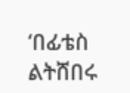‘በፊቴስ ልትሸበሩ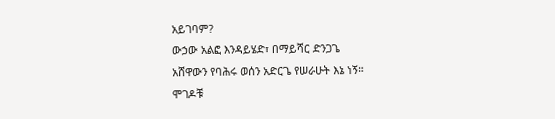አይገባም?
ውኃው አልፎ እንዳይሄድ፣ በማይሻር ድንጋጌ
አሸዋውን የባሕሩ ወሰን አድርጌ የሠራሁት እኔ ነኝ።
ሞገዶቹ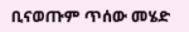ቢናወጡም ጥሰው መሄድ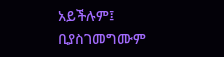አይችሉም፤
ቢያስገመግሙም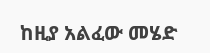ከዚያ አልፈው መሄድ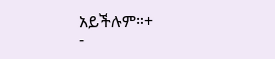አይችሉም።+
-